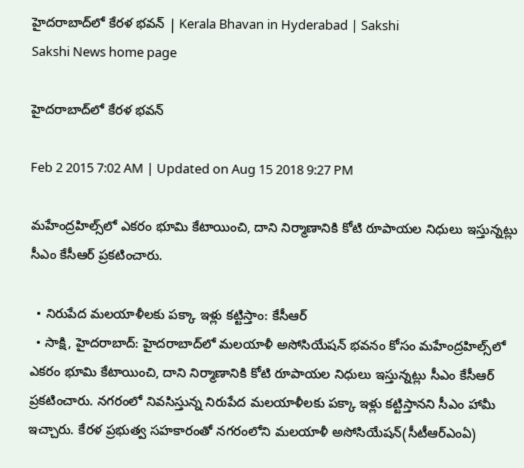హైదరాబాద్‌లో కేరళ భవన్ | Kerala Bhavan in Hyderabad | Sakshi
Sakshi News home page

హైదరాబాద్‌లో కేరళ భవన్

Feb 2 2015 7:02 AM | Updated on Aug 15 2018 9:27 PM

మహేంద్రహిల్స్‌లో ఎకరం భూమి కేటాయించి, దాని నిర్మాణానికి కోటి రూపాయల నిధులు ఇస్తున్నట్లు సీఎం కేసీఆర్ ప్రకటించారు.

  • నిరుపేద మలయాళీలకు పక్కా ఇళ్లు కట్టిస్తాం: కేసీఆర్
  • సాక్షి, హైదరాబాద్: హైదరాబాద్‌లో మలయాళీ అసోసియేషన్ భవనం కోసం మహేంద్రహిల్స్‌లో ఎకరం భూమి కేటాయించి, దాని నిర్మాణానికి కోటి రూపాయల నిధులు ఇస్తున్నట్లు సీఎం కేసీఆర్ ప్రకటించారు. నగరంలో నివసిస్తున్న నిరుపేద మలయాళీలకు పక్కా ఇళ్లు కట్టిస్తానని సీఎం హామీ ఇచ్చారు. కేరళ ప్రభుత్వ సహకారంతో నగరంలోని మలయాళీ అసోసియేషన్(సీటీఆర్‌ఎంఏ)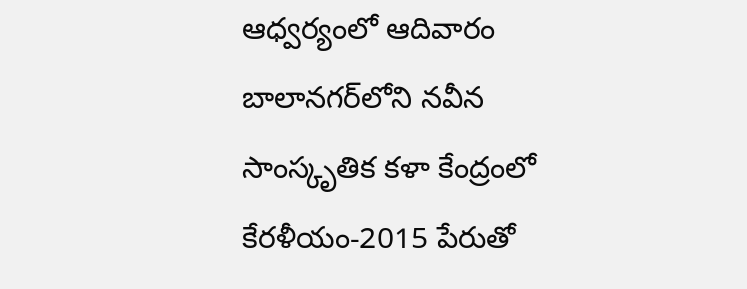ఆధ్వర్యంలో ఆదివారం బాలానగర్‌లోని నవీన సాంస్కృతిక కళా కేంద్రంలో కేరళీయం-2015 పేరుతో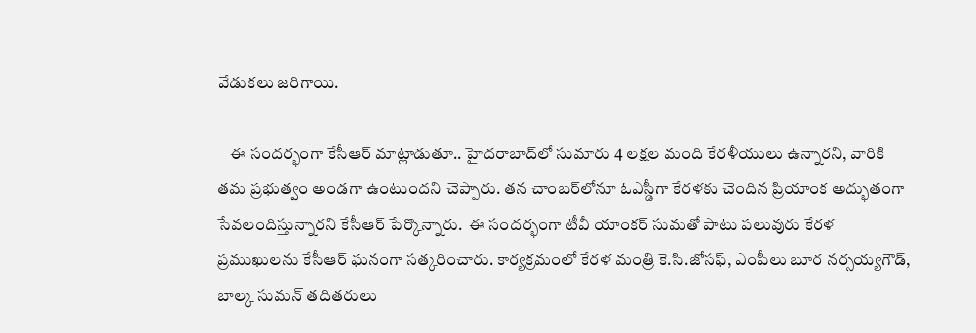వేడుకలు జరిగాయి.

    ఈ సందర్భంగా కేసీఆర్ మాట్లాడుతూ.. హైదరాబాద్‌లో సుమారు 4 లక్షల మంది కేరళీయులు ఉన్నారని, వారికి తమ ప్రభుత్వం అండగా ఉంటుందని చెప్పారు. తన చాంబర్‌లోనూ ఓఎస్డీగా కేరళకు చెందిన ప్రియాంక అద్భుతంగా సేవలందిస్తున్నారని కేసీఆర్ పేర్కొన్నారు.  ఈ సందర్భంగా టీవీ యాంకర్ సుమతో పాటు పలువురు కేరళ ప్రముఖులను కేసీఆర్ ఘనంగా సత్కరించారు. కార్యక్రమంలో కేరళ మంత్రి కె.సి.జోసఫ్, ఎంపీలు బూర నర్సయ్యగౌడ్, బాల్క సుమన్ తదితరులు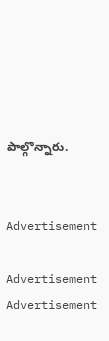పాల్గొన్నారు.


Advertisement

Advertisement
Advertisement